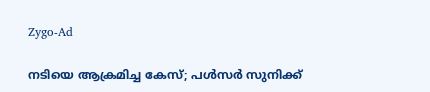Zygo-Ad

നടിയെ ആക്രമിച്ച കേസ്; പൾസർ സുനിക്ക്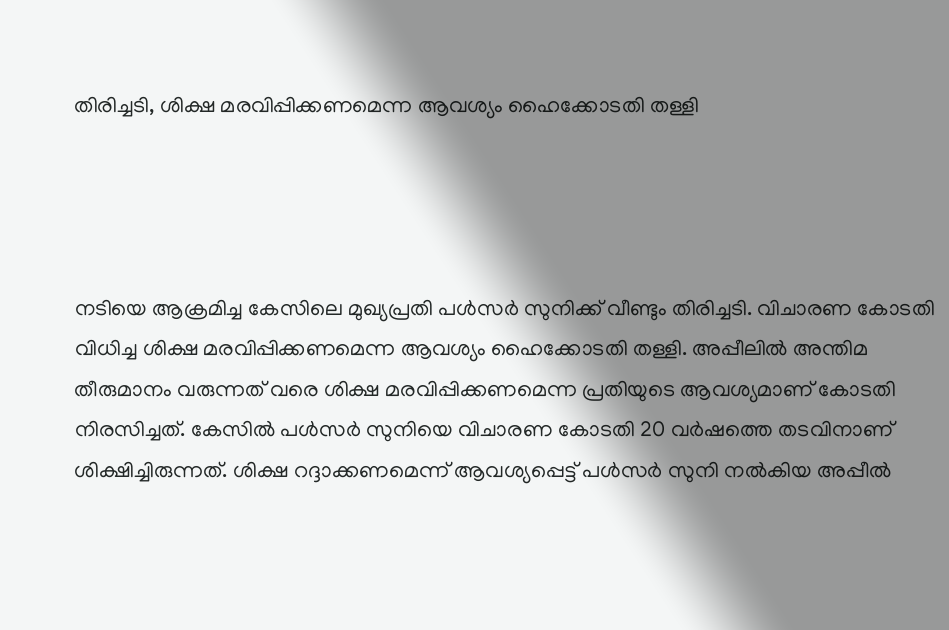തിരിച്ചടി, ശിക്ഷ മരവിപ്പിക്കണമെന്ന ആവശ്യം ഹൈക്കോടതി തള്ളി




നടിയെ ആക്രമിച്ച കേസിലെ മുഖ്യപ്രതി പൾസർ സുനിക്ക് വീണ്ടും തിരിച്ചടി. വിചാരണ കോടതി വിധിച്ച ശിക്ഷ മരവിപ്പിക്കണമെന്ന ആവശ്യം ഹൈക്കോടതി തള്ളി. അപ്പീലിൽ അന്തിമ തീരുമാനം വരുന്നത് വരെ ശിക്ഷ മരവിപ്പിക്കണമെന്ന പ്രതിയുടെ ആവശ്യമാണ് കോടതി നിരസിച്ചത്. കേസിൽ പൾസർ സുനിയെ വിചാരണ കോടതി 20 വർഷത്തെ തടവിനാണ് ശിക്ഷിച്ചിരുന്നത്. ശിക്ഷ റദ്ദാക്കണമെന്ന് ആവശ്യപ്പെട്ട് പൾസർ സുനി നൽകിയ അപ്പീൽ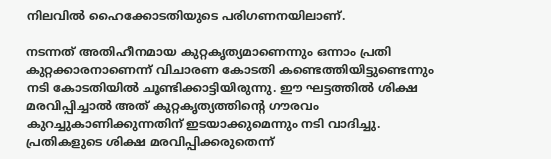നിലവിൽ ഹൈക്കോടതിയുടെ പരിഗണനയിലാണ്.

നടന്നത് അതിഹീനമായ കുറ്റകൃത്യമാണെന്നും ഒന്നാം പ്രതി കുറ്റക്കാരനാണെന്ന് വിചാരണ കോടതി കണ്ടെത്തിയിട്ടുണ്ടെന്നും നടി കോടതിയിൽ ചൂണ്ടിക്കാട്ടിയിരുന്നു. ഈ ഘട്ടത്തിൽ ശിക്ഷ മരവിപ്പിച്ചാൽ അത് കുറ്റകൃത്യത്തിന്റെ ഗൗരവം കുറച്ചുകാണിക്കുന്നതിന് ഇടയാക്കുമെന്നും നടി വാദിച്ചു. പ്രതികളുടെ ശിക്ഷ മരവിപ്പിക്കരുതെന്ന്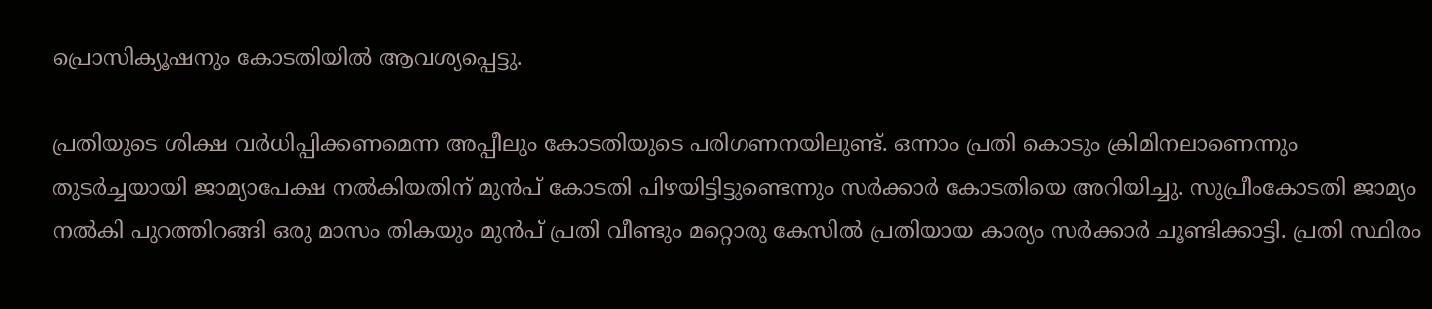പ്രൊസിക്യൂഷനും കോടതിയിൽ ആവശ്യപ്പെട്ടു.

പ്രതിയുടെ ശിക്ഷ വർധിപ്പിക്കണമെന്ന അപ്പീലും കോടതിയുടെ പരിഗണനയിലുണ്ട്. ഒന്നാം പ്രതി കൊടും ക്രിമിനലാണെന്നും തുടർച്ചയായി ജാമ്യാപേക്ഷ നൽകിയതിന് മുൻപ് കോടതി പിഴയിട്ടിട്ടുണ്ടെന്നും സർക്കാർ കോടതിയെ അറിയിച്ചു. സുപ്രീംകോടതി ജാമ്യം നൽകി പുറത്തിറങ്ങി ഒരു മാസം തികയും മുൻപ് പ്രതി വീണ്ടും മറ്റൊരു കേസിൽ പ്രതിയായ കാര്യം സർക്കാർ ചൂണ്ടിക്കാട്ടി. പ്രതി സ്ഥിരം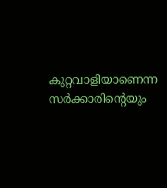കുറ്റവാളിയാണെന്ന സർക്കാരിന്റെയും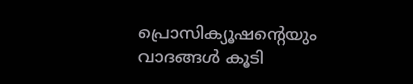പ്രൊസിക്യൂഷന്റെയും വാദങ്ങൾ കൂടി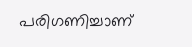പരിഗണിച്ചാണ്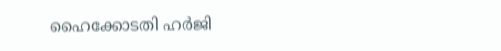ഹൈക്കോടതി ഹർജി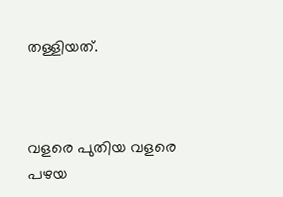തള്ളിയത്.



വളരെ പുതിയ വളരെ പഴയ